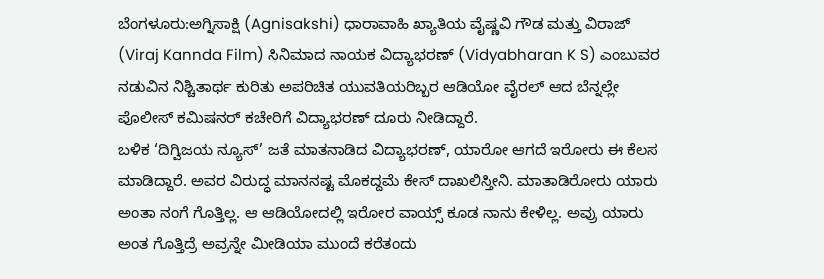ಬೆಂಗಳೂರು:ಅಗ್ನಿಸಾಕ್ಷಿ (Agnisakshi) ಧಾರಾವಾಹಿ ಖ್ಯಾತಿಯ ವೈಷ್ಣವಿ ಗೌಡ ಮತ್ತು ವಿರಾಜ್ (Viraj Kannda Film) ಸಿನಿಮಾದ ನಾಯಕ ವಿದ್ಯಾಭರಣ್ (Vidyabharan K S) ಎಂಬುವರ ನಡುವಿನ ನಿಶ್ಚಿತಾರ್ಥ ಕುರಿತು ಅಪರಿಚಿತ ಯುವತಿಯರಿಬ್ಬರ ಆಡಿಯೋ ವೈರಲ್ ಆದ ಬೆನ್ನಲ್ಲೇ ಪೊಲೀಸ್ ಕಮಿಷನರ್ ಕಚೇರಿಗೆ ವಿದ್ಯಾಭರಣ್ ದೂರು ನೀಡಿದ್ದಾರೆ.
ಬಳಿಕ ‘ದಿಗ್ವಿಜಯ ನ್ಯೂಸ್’ ಜತೆ ಮಾತನಾಡಿದ ವಿದ್ಯಾಭರಣ್, ಯಾರೋ ಆಗದೆ ಇರೋರು ಈ ಕೆಲಸ ಮಾಡಿದ್ದಾರೆ. ಅವರ ವಿರುದ್ಧ ಮಾನನಷ್ಟ ಮೊಕದ್ದಮೆ ಕೇಸ್ ದಾಖಲಿಸ್ತೀನಿ. ಮಾತಾಡಿರೋರು ಯಾರು ಅಂತಾ ನಂಗೆ ಗೊತ್ತಿಲ್ಲ. ಆ ಆಡಿಯೋದಲ್ಲಿ ಇರೋರ ವಾಯ್ಸ್ ಕೂಡ ನಾನು ಕೇಳಿಲ್ಲ. ಅವ್ರು ಯಾರು ಅಂತ ಗೊತ್ತಿದ್ರೆ ಅವ್ರನ್ನೇ ಮೀಡಿಯಾ ಮುಂದೆ ಕರೆತಂದು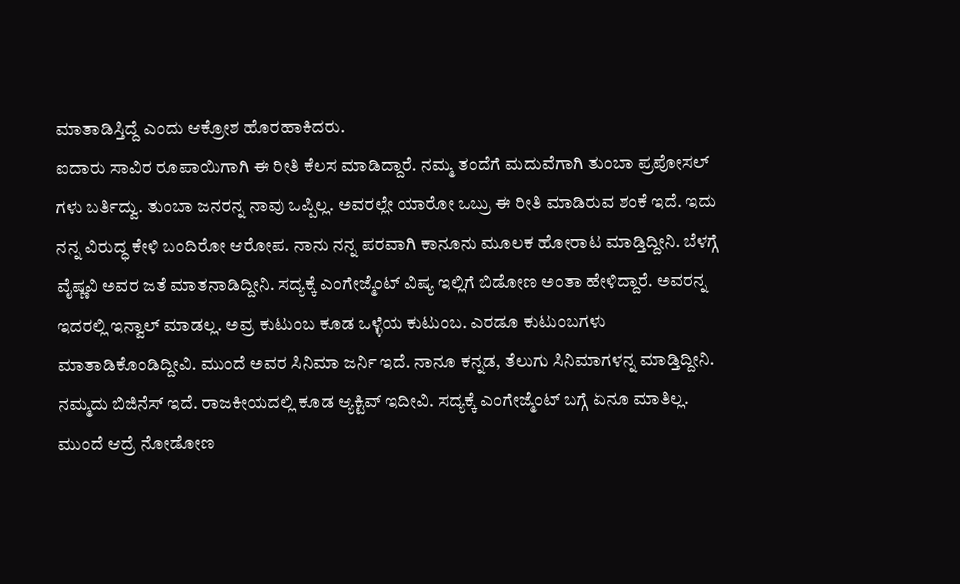ಮಾತಾಡಿಸ್ತಿದ್ದೆ ಎಂದು ಆಕ್ರೋಶ ಹೊರಹಾಕಿದರು.
ಐದಾರು ಸಾವಿರ ರೂಪಾಯಿಗಾಗಿ ಈ ರೀತಿ ಕೆಲಸ ಮಾಡಿದ್ದಾರೆ. ನಮ್ಮ ತಂದೆಗೆ ಮದುವೆಗಾಗಿ ತುಂಬಾ ಪ್ರಪೋಸಲ್ ಗಳು ಬರ್ತಿದ್ವು. ತುಂಬಾ ಜನರನ್ನ ನಾವು ಒಪ್ಪಿಲ್ಲ. ಅವರಲ್ಲೇ ಯಾರೋ ಒಬ್ರು ಈ ರೀತಿ ಮಾಡಿರುವ ಶಂಕೆ ಇದೆ. ಇದು ನನ್ನ ವಿರುದ್ಧ ಕೇಳಿ ಬಂದಿರೋ ಆರೋಪ. ನಾನು ನನ್ನ ಪರವಾಗಿ ಕಾನೂನು ಮೂಲಕ ಹೋರಾಟ ಮಾಡ್ತಿದ್ದೀನಿ. ಬೆಳಗ್ಗೆ ವೈಷ್ಣವಿ ಅವರ ಜತೆ ಮಾತನಾಡಿದ್ದೀನಿ. ಸದ್ಯಕ್ಕೆ ಎಂಗೇಜ್ಮೆಂಟ್ ವಿಷ್ಯ ಇಲ್ಲಿಗೆ ಬಿಡೋಣ ಅಂತಾ ಹೇಳಿದ್ದಾರೆ. ಅವರನ್ನ ಇದರಲ್ಲಿ ಇನ್ವಾಲ್ ಮಾಡಲ್ಲ. ಅವ್ರ ಕುಟುಂಬ ಕೂಡ ಒಳ್ಳೆಯ ಕುಟುಂಬ. ಎರಡೂ ಕುಟುಂಬಗಳು ಮಾತಾಡಿಕೊಂಡಿದ್ದೀವಿ. ಮುಂದೆ ಅವರ ಸಿನಿಮಾ‌ ಜರ್ನಿ ಇದೆ. ನಾನೂ ಕನ್ನಡ, ತೆಲುಗು ಸಿನಿಮಾಗಳನ್ನ‌ ಮಾಡ್ತಿದ್ದೀನಿ. ನಮ್ಮದು ಬಿಜಿನೆಸ್ ಇದೆ. ರಾಜಕೀಯದಲ್ಲಿ ಕೂಡ ಆ್ಯಕ್ಟಿವ್ ಇದೀವಿ. ಸದ್ಯಕ್ಕೆ ಎಂಗೇಜ್ಮೆಂಟ್ ಬಗ್ಗೆ ಏನೂ ಮಾತಿಲ್ಲ. ಮುಂದೆ ಆದ್ರೆ ನೋಡೋಣ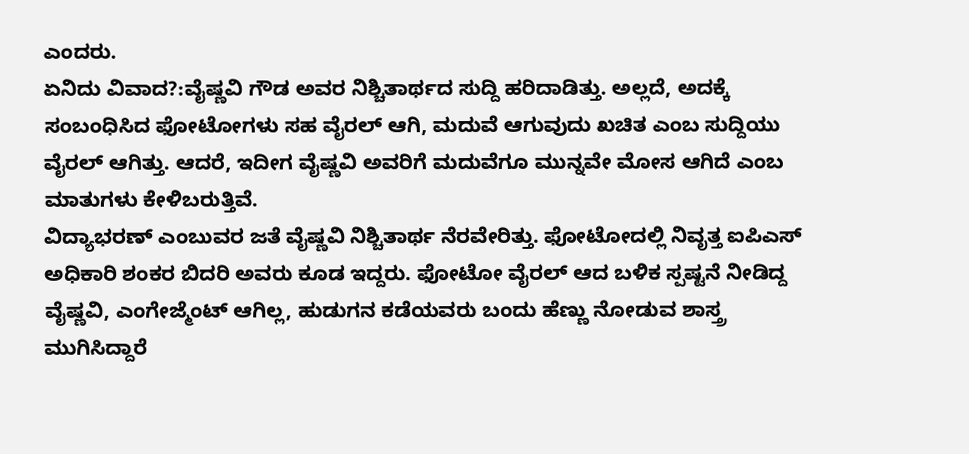ಎಂದರು.
ಏನಿದು ವಿವಾದ?:ವೈಷ್ಣವಿ ಗೌಡ ಅವರ ನಿಶ್ಚಿತಾರ್ಥದ ಸುದ್ದಿ ಹರಿದಾಡಿತ್ತು. ಅಲ್ಲದೆ, ಅದಕ್ಕೆ ಸಂಬಂಧಿಸಿದ ಫೋಟೋಗಳು ಸಹ ವೈರಲ್ ಆಗಿ, ಮದುವೆ ಆಗುವುದು ಖಚಿತ ಎಂಬ ಸುದ್ದಿಯು ವೈರಲ್ ಆಗಿತ್ತು. ಆದರೆ, ಇದೀಗ ವೈಷ್ಣವಿ ಅವರಿಗೆ ಮದುವೆಗೂ ಮುನ್ನವೇ ಮೋಸ ಆಗಿದೆ ಎಂಬ ಮಾತುಗಳು ಕೇಳಿಬರುತ್ತಿವೆ.
ವಿದ್ಯಾಭರಣ್ ಎಂಬುವರ ಜತೆ ವೈಷ್ಣವಿ ನಿಶ್ಚಿತಾರ್ಥ ನೆರವೇರಿತ್ತು. ಫೋಟೋದಲ್ಲಿ ನಿವೃತ್ತ ಐಪಿಎಸ್ ಅಧಿಕಾರಿ ಶಂಕರ ಬಿದರಿ ಅವರು ಕೂಡ ಇದ್ದರು. ಫೋಟೋ ವೈರಲ್ ಆದ ಬಳಿಕ ಸ್ಪಷ್ಟನೆ ನೀಡಿದ್ದ ವೈಷ್ಣವಿ, ಎಂಗೇಜ್ಮೆಂಟ್ ಆಗಿಲ್ಲ, ಹುಡುಗನ ಕಡೆಯವರು ಬಂದು ಹೆಣ್ಣು ನೋಡುವ ಶಾಸ್ತ್ರ ಮುಗಿಸಿದ್ದಾರೆ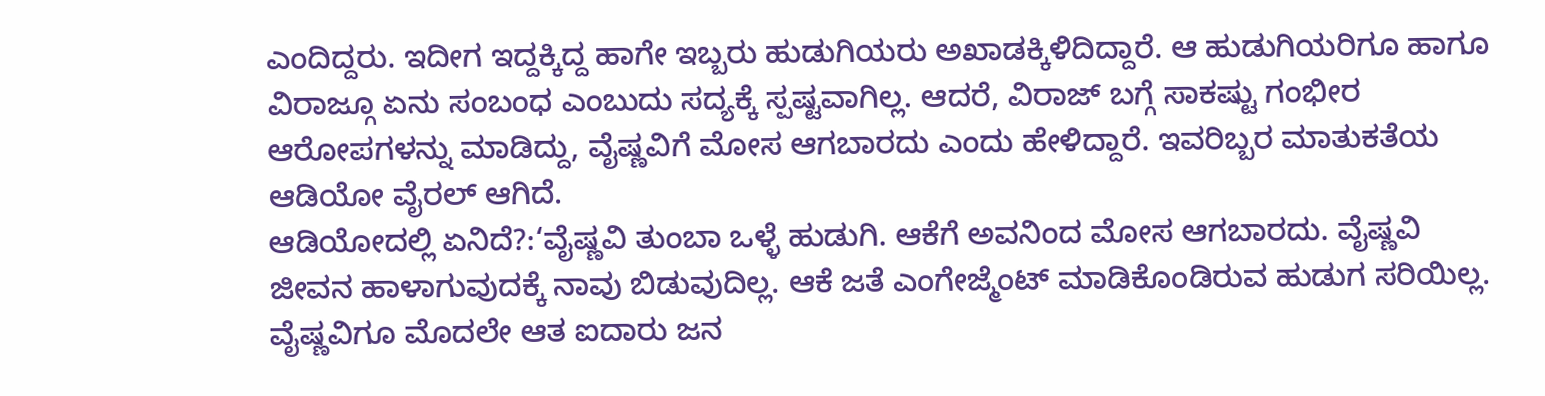ಎಂದಿದ್ದರು. ಇದೀಗ ಇದ್ದಕ್ಕಿದ್ದ ಹಾಗೇ ಇಬ್ಬರು ಹುಡುಗಿಯರು ಅಖಾಡಕ್ಕಿಳಿದಿದ್ದಾರೆ. ಆ ಹುಡುಗಿಯರಿಗೂ ಹಾಗೂ ವಿರಾಜ್ಗೂ ಏನು ಸಂಬಂಧ ಎಂಬುದು ಸದ್ಯಕ್ಕೆ ಸ್ಪಷ್ಟವಾಗಿಲ್ಲ. ಆದರೆ, ವಿರಾಜ್ ಬಗ್ಗೆ ಸಾಕಷ್ಟು ಗಂಭೀರ ಆರೋಪಗಳನ್ನು ಮಾಡಿದ್ದು, ವೈಷ್ಣವಿಗೆ ಮೋಸ ಆಗಬಾರದು ಎಂದು ಹೇಳಿದ್ದಾರೆ. ಇವರಿಬ್ಬರ ಮಾತುಕತೆಯ ಆಡಿಯೋ ವೈರಲ್ ಆಗಿದೆ.
ಆಡಿಯೋದಲ್ಲಿ ಏನಿದೆ?:‘ವೈಷ್ಣವಿ ತುಂಬಾ ಒಳ್ಳೆ ಹುಡುಗಿ. ಆಕೆಗೆ ಅವನಿಂದ ಮೋಸ ಆಗಬಾರದು. ವೈಷ್ಣವಿ ಜೀವನ ಹಾಳಾಗುವುದಕ್ಕೆ ನಾವು ಬಿಡುವುದಿಲ್ಲ. ಆಕೆ ಜತೆ ಎಂಗೇಜ್ಮೆಂಟ್ ಮಾಡಿಕೊಂಡಿರುವ ಹುಡುಗ ಸರಿಯಿಲ್ಲ. ವೈಷ್ಣವಿಗೂ ಮೊದಲೇ ಆತ ಐದಾರು ಜನ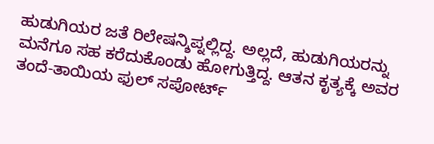ಹುಡುಗಿಯರ ಜತೆ ರಿಲೇಷನ್ಶಿಪ್ನಲ್ಲಿದ್ದ. ಅಲ್ಲದೆ, ಹುಡುಗಿಯರನ್ನು ಮನೆಗೂ ಸಹ ಕರೆದುಕೊಂಡು ಹೋಗುತ್ತಿದ್ದ. ಆತನ ಕೃತ್ಯಕ್ಕೆ ಅವರ ತಂದೆ-ತಾಯಿಯ ಫುಲ್ ಸಪೋರ್ಟ್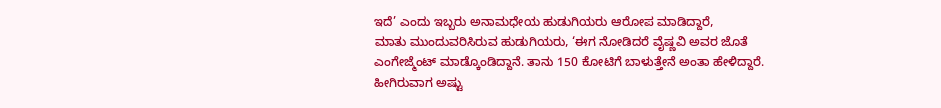ಇದೆ’ ಎಂದು ಇಬ್ಬರು ಅನಾಮಧೇಯ ಹುಡುಗಿಯರು ಆರೋಪ ಮಾಡಿದ್ದಾರೆ,
ಮಾತು ಮುಂದುವರಿಸಿರುವ ಹುಡುಗಿಯರು, ‘ಈಗ ನೋಡಿದರೆ ವೈಷ್ಣವಿ ಅವರ ಜೊತೆ ಎಂಗೇಜ್ಮೆಂಟ್ ಮಾಡ್ಕೊಂಡಿದ್ದಾನೆ. ತಾನು 150 ಕೋಟಿಗೆ ಬಾಳುತ್ತೇನೆ ಅಂತಾ ಹೇಳಿದ್ದಾರೆ. ಹೀಗಿರುವಾಗ ಅಷ್ಟು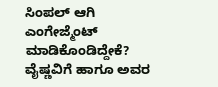ಸಿಂಪಲ್‌ ಆಗಿ ಎಂಗೇಜ್ಮೆಂಟ್ ಮಾಡಿಕೊಂಡಿದ್ದೇಕೆ? ವೈಷ್ಣವಿಗೆ ಹಾಗೂ ಅವರ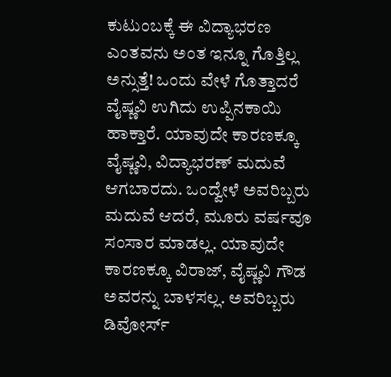ಕುಟುಂಬಕ್ಕೆ ಈ ವಿದ್ಯಾಭರಣ ಎಂತವನು ಅಂತ ಇನ್ನೂ ಗೊತ್ತಿಲ್ಲ ಅನ್ಸುತ್ತೆ! ಒಂದು ವೇಳೆ ಗೊತ್ತಾದರೆ ವೈಷ್ಣವಿ ಉಗಿದು ಉಪ್ಪಿನಕಾಯಿ ಹಾಕ್ತಾರೆ. ಯಾವುದೇ ಕಾರಣಕ್ಕೂ ವೈಷ್ಣವಿ, ವಿದ್ಯಾಭರಣ್ ಮದುವೆ ಆಗಬಾರದು. ಒಂದ್ವೇಳೆ ಅವರಿಬ್ಬರು ಮದುವೆ ಆದರೆ, ಮೂರು ವರ್ಷವೂ ಸಂಸಾರ ಮಾಡಲ್ಲ. ಯಾವುದೇ ಕಾರಣಕ್ಕೂ ವಿರಾಜ್, ವೈಷ್ಣವಿ ಗೌಡ ಅವರನ್ನು ಬಾಳಸಲ್ಲ. ಅವರಿಬ್ಬರು ಡಿವೋರ್ಸ್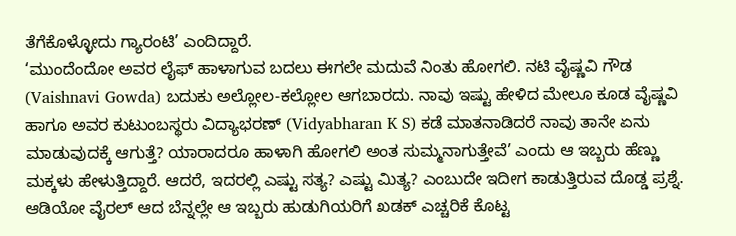ತೆಗೆಕೊಳ್ಳೋದು ಗ್ಯಾರಂಟಿ’ ಎಂದಿದ್ದಾರೆ.
‘ಮುಂದೆಂದೋ ಅವರ ಲೈಫ್ ಹಾಳಾಗುವ ಬದಲು ಈಗಲೇ ಮದುವೆ ನಿಂತು ಹೋಗಲಿ. ನಟಿ ವೈಷ್ಣವಿ ಗೌಡ (Vaishnavi Gowda) ಬದುಕು ಅಲ್ಲೋಲ-ಕಲ್ಲೋಲ ಆಗಬಾರದು. ನಾವು ಇಷ್ಟು ಹೇಳಿದ ಮೇಲೂ ಕೂಡ ವೈಷ್ಣವಿ ಹಾಗೂ ಅವರ ಕುಟುಂಬಸ್ಥರು ವಿದ್ಯಾಭರಣ್ (Vidyabharan K S) ಕಡೆ ಮಾತನಾಡಿದರೆ ನಾವು ತಾನೇ ಏನು ಮಾಡುವುದಕ್ಕೆ ಆಗುತ್ತೆ? ಯಾರಾದರೂ ಹಾಳಾಗಿ ಹೋಗಲಿ ಅಂತ ಸುಮ್ಮನಾಗುತ್ತೇವೆ’ ಎಂದು ಆ ಇಬ್ಬರು ಹೆಣ್ಣು ಮಕ್ಕಳು ಹೇಳುತ್ತಿದ್ದಾರೆ. ಆದರೆ, ಇದರಲ್ಲಿ ಎಷ್ಟು ಸತ್ಯ? ಎಷ್ಟು ಮಿತ್ಯ? ಎಂಬುದೇ ಇದೀಗ ಕಾಡುತ್ತಿರುವ ದೊಡ್ಡ ಪ್ರಶ್ನೆ.
ಆಡಿಯೋ ವೈರಲ್ ಆದ ಬೆನ್ನಲ್ಲೇ ಆ ಇಬ್ಬರು ಹುಡುಗಿಯರಿಗೆ ಖಡಕ್ ಎಚ್ಚರಿಕೆ ಕೊಟ್ಟ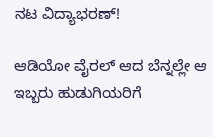ನಟ ವಿದ್ಯಾಭರಣ್!

ಆಡಿಯೋ ವೈರಲ್ ಆದ ಬೆನ್ನಲ್ಲೇ ಆ ಇಬ್ಬರು ಹುಡುಗಿಯರಿಗೆ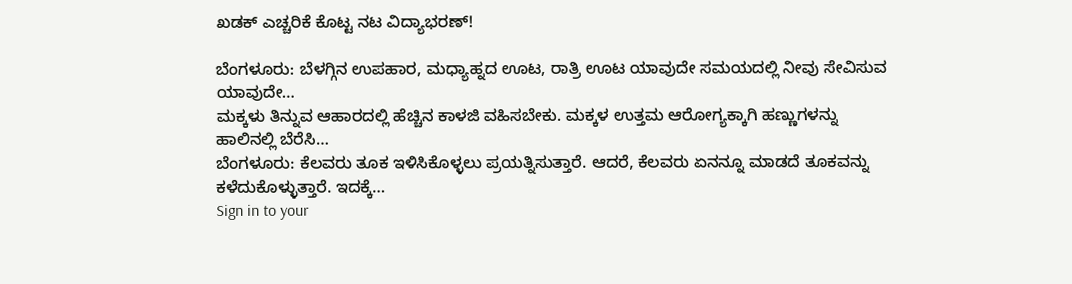ಖಡಕ್ ಎಚ್ಚರಿಕೆ ಕೊಟ್ಟ ನಟ ವಿದ್ಯಾಭರಣ್!

ಬೆಂಗಳೂರು: ಬೆಳಗ್ಗಿನ ಉಪಹಾರ, ಮಧ್ಯಾಹ್ನದ ಊಟ, ರಾತ್ರಿ ಊಟ ಯಾವುದೇ ಸಮಯದಲ್ಲಿ ನೀವು ಸೇವಿಸುವ ಯಾವುದೇ…
ಮಕ್ಕಳು ತಿನ್ನುವ ಆಹಾರದಲ್ಲಿ ಹೆಚ್ಚಿನ ಕಾಳಜಿ ವಹಿಸಬೇಕು. ಮಕ್ಕಳ ಉತ್ತಮ ಆರೋಗ್ಯಕ್ಕಾಗಿ ಹಣ್ಣುಗಳನ್ನು ಹಾಲಿನಲ್ಲಿ ಬೆರೆಸಿ…
ಬೆಂಗಳೂರು: ಕೆಲವರು ತೂಕ ಇಳಿಸಿಕೊಳ್ಳಲು ಪ್ರಯತ್ನಿಸುತ್ತಾರೆ. ಆದರೆ, ಕೆಲವರು ಏನನ್ನೂ ಮಾಡದೆ ತೂಕವನ್ನು ಕಳೆದುಕೊಳ್ಳುತ್ತಾರೆ. ಇದಕ್ಕೆ…
Sign in to your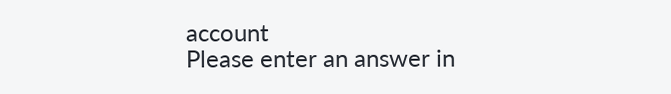account
Please enter an answer in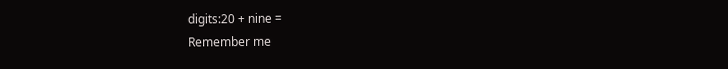digits:20 + nine =
Remember me